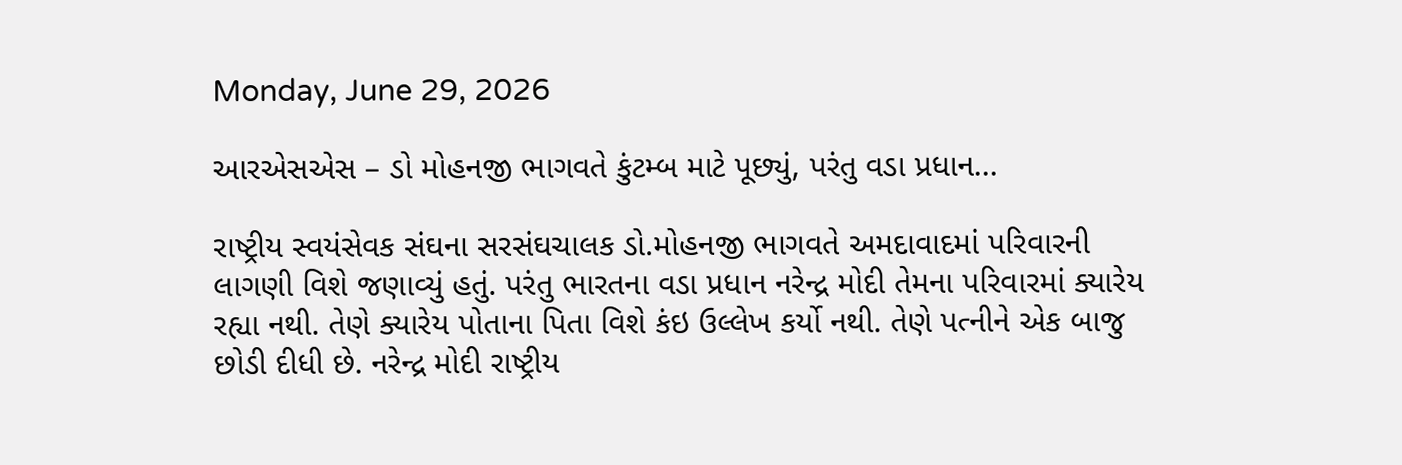Monday, June 29, 2026

આરએસએસ – ડો મોહનજી ભાગવતે કુંટમ્બ માટે પૂછ્યું, પરંતુ વડા પ્રધાન...

રાષ્ટ્રીય સ્વયંસેવક સંઘના સરસંઘચાલક ડો.મોહનજી ભાગવતે અમદાવાદમાં પરિવારની લાગણી વિશે જણાવ્યું હતું. પરંતુ ભારતના વડા પ્રધાન નરેન્દ્ર મોદી તેમના પરિવારમાં ક્યારેય રહ્યા નથી. તેણે ક્યારેય પોતાના પિતા વિશે કંઇ ઉલ્લેખ કર્યો નથી. તેણે પત્નીને એક બાજુ છોડી દીધી છે. નરેન્દ્ર મોદી રાષ્ટ્રીય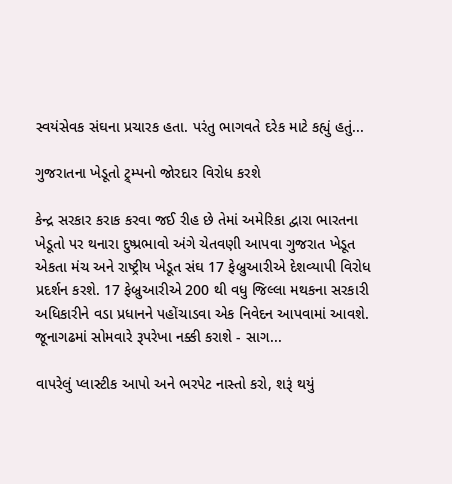સ્વયંસેવક સંઘના પ્રચારક હતા. પરંતુ ભાગવતે દરેક માટે કહ્યું હતું...

ગુજરાતના ખેડૂતો ટ્ર્મ્પનો જોરદાર વિરોધ કરશે

કેન્દ્ર સરકાર કરાક કરવા જઈ રીહ છે તેમાં અમેરિકા દ્વારા ભારતના ખેડૂતો પર થનારા દુષ્પ્રભાવો અંગે ચેતવણી આપવા ગુજરાત ખેડૂત એકતા મંચ અને રાષ્ટ્રીય ખેડૂત સંઘ 17 ફેબ્રુઆરીએ દેશવ્યાપી વિરોધ પ્રદર્શન કરશે. 17 ફેબ્રુઆરીએ 200 થી વધુ જિલ્લા મથકના સરકારી અધિકારીને વડા પ્રધાનને પહોંચાડવા એક નિવેદન આપવામાં આવશે. જૂનાગઢમાં સોમવારે રૂપરેખા નક્કી કરાશે - સાગ...

વાપરેલું પ્લાસ્ટીક આપો અને ભરપેટ નાસ્તો કરો, શરૂં થયું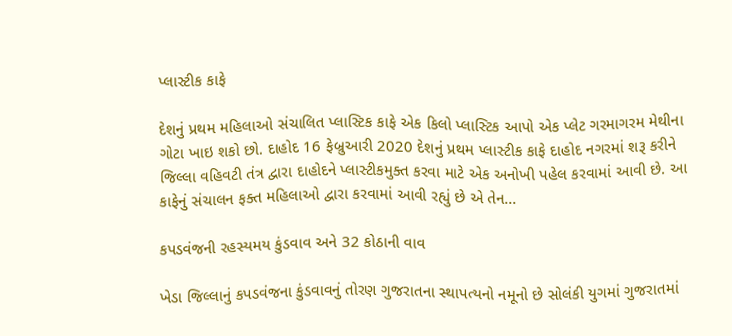પ્લાસ્ટીક કાફે

દેશનું પ્રથમ મહિલાઓ સંચાલિત પ્લાસ્ટિક કાફે એક કિલો પ્લાસ્ટિક આપો એક પ્લેટ ગરમાગરમ મેથીના ગોટા ખાઇ શકો છો. દાહોદ 16 ફેબ્રુઆરી 2020 દેશનું પ્રથમ પ્લાસ્ટીક કાફે દાહોદ નગરમાં શરૂ કરીને જિલ્લા વહિવટી તંત્ર દ્વારા દાહોદને પ્લાસ્ટીકમુક્ત કરવા માટે એક અનોખી પહેલ કરવામાં આવી છે. આ કાફેનું સંચાલન ફક્ત મહિલાઓ દ્વારા કરવામાં આવી રહ્યું છે એ તેન...

કપડવંજની રહસ્યમય કુંડવાવ અને 32 કોઠાની વાવ

ખેડા જિલ્લાનું કપડવંજના કુંડવાવનું તોરણ ગુજરાતના સ્થાપત્યનો નમૂનો છે સોલંકી યુગમાં ગુજરાતમાં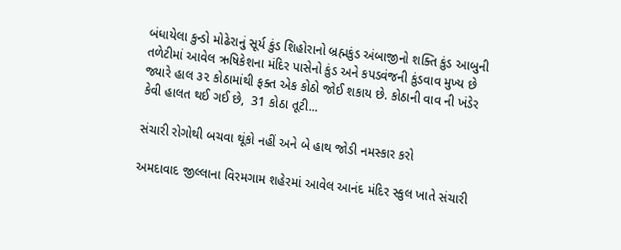બંધાયેલા કુન્ડો મોઢેરાનું સૂર્ય કુંડ શિહોરાનો બ્રહ્મકુંડ અંબાજીનો શક્તિ કુંડ આબુની તળેટીમાં આવેલ ઋષિકેશના મંદિર પાસેનો કુંડ અને કપડવંજની કુંડવાવ મુખ્ય છે જ્યારે હાલ ૩૨ કોઠામાંથી ફક્ત એક કોઠો જોઈ શકાય છે. કોઠાની વાવ ની ખંડેર કેવી હાલત થઈ ગઈ છે,  31 કોઠા તૂટી...

સંચારી રોગોથી બચવા થૂંકો નહીં અને બે હાથ જોડી નમસ્કાર કરો

અમદાવાદ જીલ્લાના વિરમગામ શહેરમાં આવેલ આનંદ મંદિર સ્કુલ ખાતે સંચારી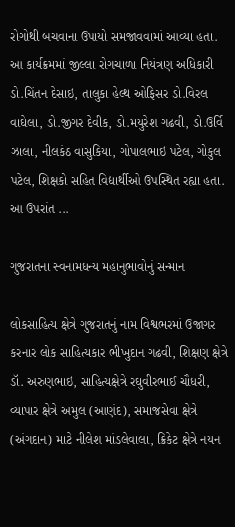રોગોથી બચવાના ઉપાયો સમજાવવામાં આવ્યા હતા. આ કાર્યક્રમમાં જીલ્લા રોગચાળા નિયંત્રણ અધિકારી ડો.ચિંતન દેસાઇ, તાલુકા હેલ્થ ઓફિસર ડો.વિરલ વાઘેલા, ડો.જીગર દેવીક, ડો.મયુરેશ ગઢવી, ડો.ઉર્વિ ઝાલા, નીલકંઠ વાસુકિયા, ગોપાલભાઇ પટેલ, ગોકુલ પટેલ, શિક્ષકો સહિત વિદ્યાર્થીઓ ઉપસ્થિત રહ્યા હતા. આ ઉપરાંત ...

ગુજરાતના સ્વનામધન્ય મહાનુભાવોનું સન્માન

લોકસાહિત્ય ક્ષેત્રે ગુજરાતનું નામ વિશ્વભરમાં ઉજાગર કરનાર લોક સાહિત્યકાર ભીખુદાન ગઢવી, શિક્ષણ ક્ષેત્રે ડૉ. અરુણભાઇ, સાહિત્યક્ષેત્રે રઘુવીરભાઈ ચૌધરી, વ્યાપાર ક્ષેત્રે અમુલ (આણંદ), સમાજસેવા ક્ષેત્રે (અંગદાન) માટે નીલેશ માંડલેવાલા, ક્રિકેટ ક્ષેત્રે નયન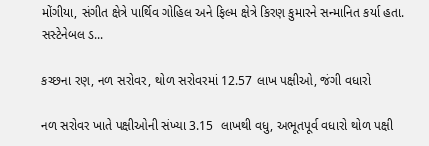મોંગીયા, સંગીત ક્ષેત્રે પાર્થિવ ગોહિલ અને ફિલ્મ ક્ષેત્રે કિરણ કુમારને સન્માનિત કર્યા હતા. સસ્ટેનેબલ ડ...

કચ્છના રણ, નળ સરોવર, થોળ સરોવરમાં 12.57 લાખ પક્ષીઓ, જંગી વધારો

નળ સરોવર ખાતે પક્ષીઓની સંખ્યા 3.15  લાખથી વધુ, અભૂતપૂર્વ વધારો થોળ પક્ષી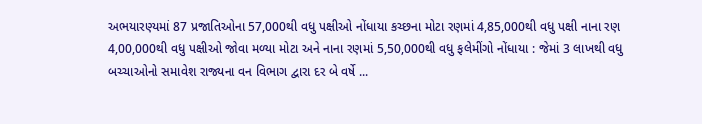અભયારણ્યમાં 87 પ્રજાતિઓના 57,000થી વધુ પક્ષીઓ નોંધાયા કચ્છના મોટા રણમાં 4,85,000થી વધુ પક્ષી નાના રણ 4,00,000થી વધુ પક્ષીઓ જોવા મળ્યા મોટા અને નાના રણમાં 5,50,000થી વધુ ફલેમીંગો નોંધાયા : જેમાં 3 લાખથી વધુ બચ્ચાઓનો સમાવેશ રાજ્યના વન વિભાગ દ્વારા દર બે વર્ષે ...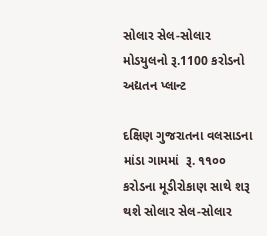સોલાર સેલ-સોલાર મોડયુલનો રૂ.1100 કરોડનો અદ્યતન પ્લાન્ટ

દક્ષિણ ગુજરાતના વલસાડના માંડા ગામમાં  રૂ. ૧૧૦૦ કરોડના મૂડીરોકાણ સાથે શરૂ થશે સોલાર સેલ-સોલાર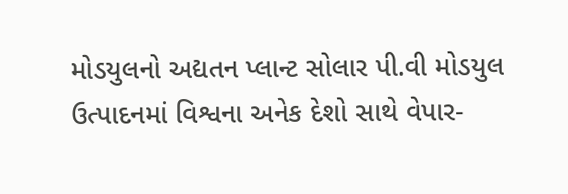મોડયુલનો અદ્યતન પ્લાન્ટ સોલાર પી.વી મોડયુલ ઉત્પાદનમાં વિશ્વના અનેક દેશો સાથે વેપાર-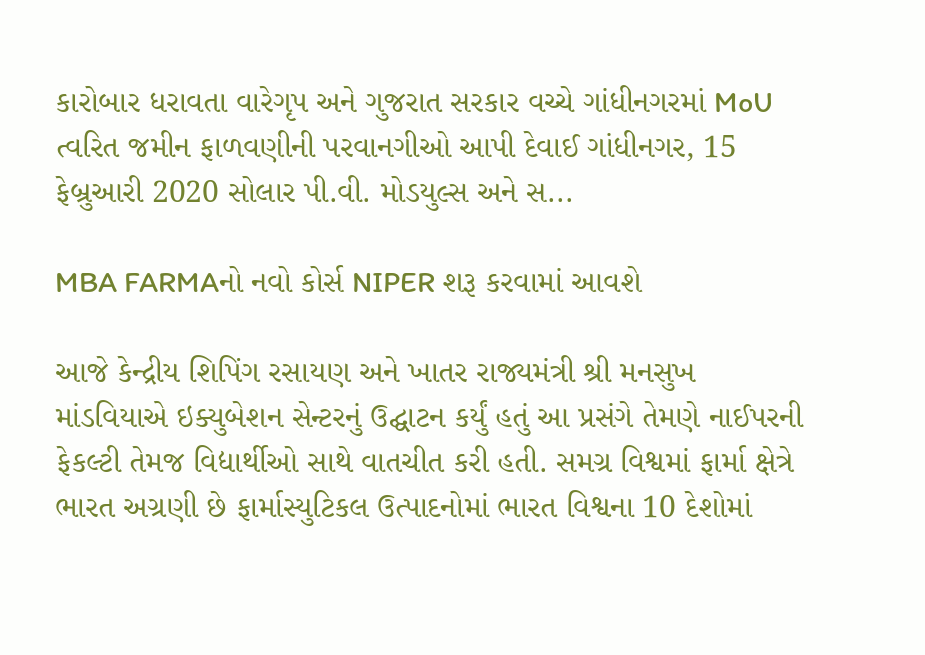કારોબાર ધરાવતા વારેગૃપ અને ગુજરાત સરકાર વચ્ચે ગાંધીનગરમાં MoU ત્વરિત જમીન ફાળવણીની પરવાનગીઓ આપી દેવાઈ ગાંધીનગર, 15 ફેબ્રુઆરી 2020 સોલાર પી.વી. મોડયુલ્સ અને સ...

MBA FARMAનો નવો કોર્સ NIPER શરૂ કરવામાં આવશે

આજે કેન્દ્રીય શિપિંગ રસાયણ અને ખાતર રાજ્યમંત્રી શ્રી મનસુખ માંડવિયાએ ઇક્યુબેશન સેન્ટરનું ઉદ્ઘાટન કર્યું હતું આ પ્રસંગે તેમણે નાઈપરની ફેકલ્ટી તેમજ વિદ્યાર્થીઓ સાથે વાતચીત કરી હતી. સમગ્ર વિશ્વમાં ફાર્મા ક્ષેત્રે ભારત અગ્રણી છે ફાર્માસ્યુટિકલ ઉત્પાદનોમાં ભારત વિશ્વના 10 દેશોમાં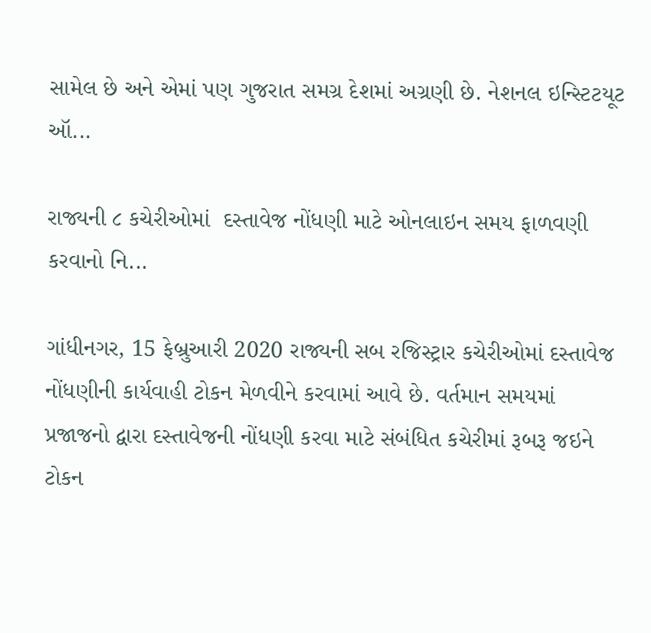સામેલ છે અને એમાં પણ ગુજરાત સમગ્ર દેશમાં અગ્રણી છે. નેશનલ ઇન્સ્ટિટયૂટ ઑ...

રાજ્યની ૮ કચેરીઓમાં  દસ્તાવેજ નોંધણી માટે ઓનલાઇન સમય ફાળવણી કરવાનો નિ...

ગાંધીનગર, 15 ફેબ્રુઆરી 2020 રાજ્યની સબ રજિસ્ટ્રાર કચેરીઓમાં દસ્તાવેજ નોંધણીની કાર્યવાહી ટોકન મેળવીને કરવામાં આવે છે. વર્તમાન સમયમાં પ્રજાજનો દ્વારા દસ્તાવેજની નોંધણી કરવા માટે સંબંધિત કચેરીમાં રૂબરૂ જઇને ટોકન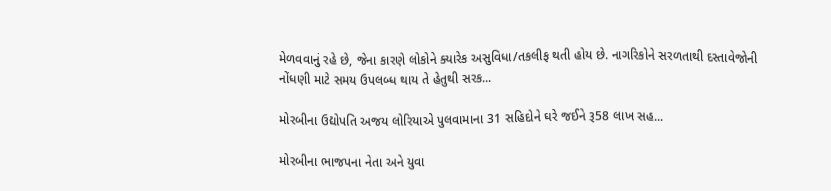મેળવવાનું રહે છે, જેના કારણે લોકોને ક્યારેક અસુવિધા/તકલીફ થતી હોય છે. નાગરિકોને સરળતાથી દસ્તાવેજોની નોંધણી માટે સમય ઉપલબ્ધ થાય તે હેતુથી સરક...

મોરબીના ઉદ્યોપતિ અજય લોરિયાએ પુલવામાના 31 સહિદોને ઘરે જઈને રૂ58 લાખ સહ...

મોરબીના ભાજપના નેતા અને યુવા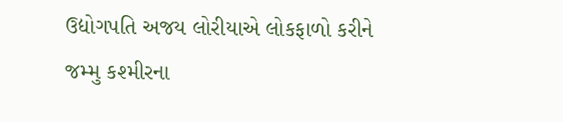ઉદ્યોગપતિ અજય લોરીયાએ લોકફાળો કરીને જમ્મુ કશ્મીરના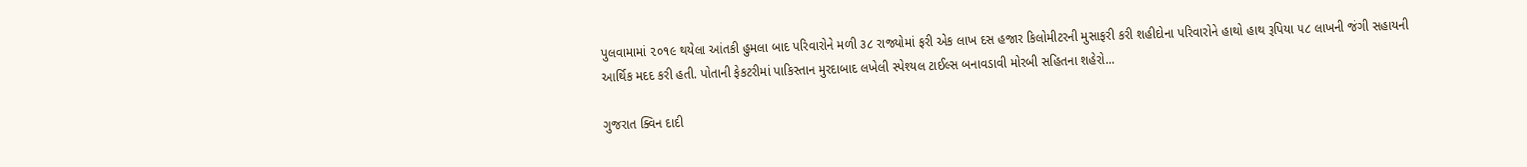પુલવામામાં ૨૦૧૯ થયેલા આંતકી હુમલા બાદ પરિવારોને મળી ૩૮ રાજ્યોમાં ફરી એક લાખ દસ હજાર કિલોમીટરની મુસાફરી કરી શહીદોના પરિવારોને હાથો હાથ રૂપિયા ૫૮ લાખની જંગી સહાયની આર્થિક મદદ કરી હતી. પોતાની ફેકટરીમાં પાકિસ્તાન મુરદાબાદ લખેલી સ્પેશ્યલ ટાઈલ્સ બનાવડાવી મોરબી સહિતના શહેરો...

ગુજરાત ક્વિન દાદી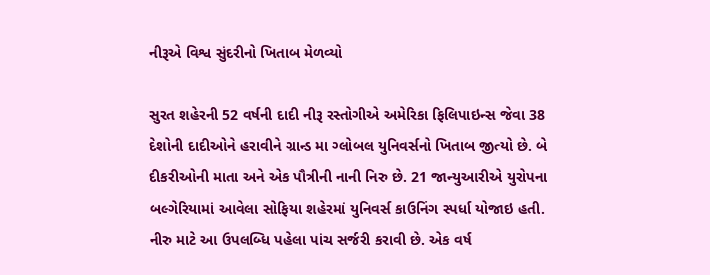નીરૂએ વિશ્વ સુંદરીનો ખિતાબ મેળવ્યો

સુરત શહેરની 52 વર્ષની દાદી નીરૂ રસ્તોગીએ અમેરિકા ફિલિપાઇન્સ જેવા 38 દેશોની દાદીઓને હરાવીને ગ્રાન્ડ મા ગ્લોબલ યુનિવર્સનો ખિતાબ જીત્યો છે. બે દીકરીઓની માતા અને એક પૌત્રીની નાની નિરુ છે. 21 જાન્યુઆરીએ યુરોપના બલ્ગેરિયામાં આવેલા સોફિયા શહેરમાં યુનિવર્સ કાઉનિંગ સ્પર્ધા યોજાઇ હતી. નીરુ માટે આ ઉપલબ્ધિ પહેલા પાંચ સર્જરી કરાવી છે. એક વર્ષ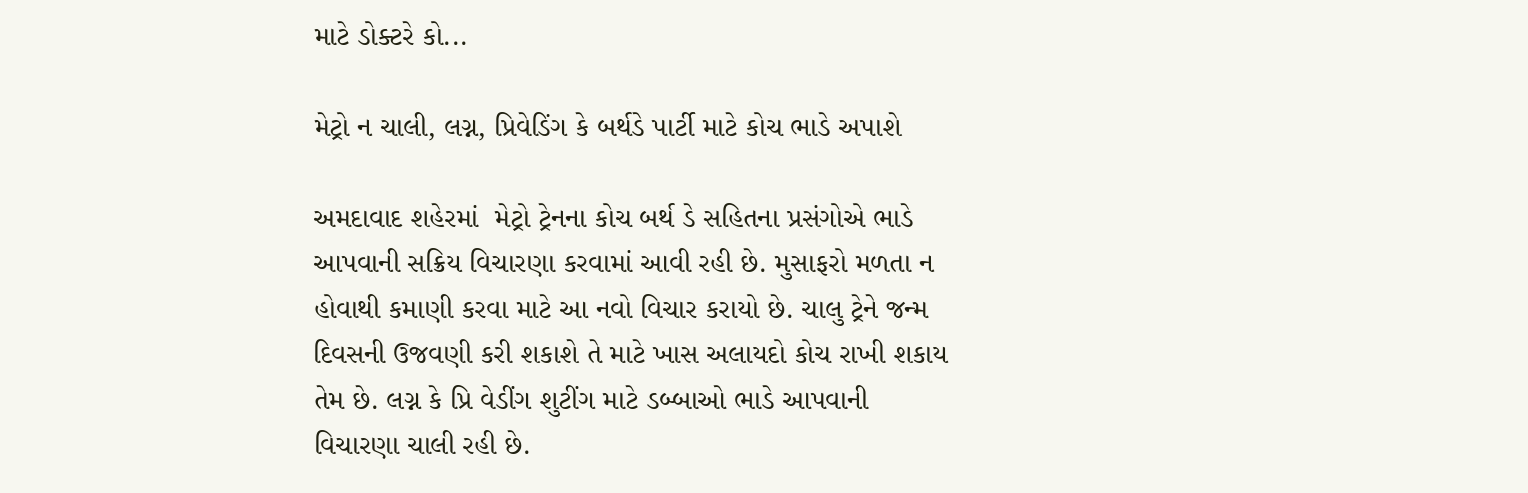માટે ડોક્ટરે કો...

મેટ્રો ન ચાલી, લગ્ન, પ્રિવેડિંગ કે બર્થડે પાર્ટી માટે કોચ ભાડે અપાશે

અમદાવાદ શહેરમાં  મેટ્રો ટ્રેનના કોચ બર્થ ડે સહિતના પ્રસંગોએ ભાડે આપવાની સક્રિય વિચારણા કરવામાં આવી રહી છે. મુસાફરો મળતા ન હોવાથી કમાણી કરવા માટે આ નવો વિચાર કરાયો છે. ચાલુ ટ્રેને જન્મ દિવસની ઉજવણી કરી શકાશે તે માટે ખાસ અલાયદો કોચ રાખી શકાય તેમ છે. લગ્ન કે પ્રિ વેડીંગ શુટીંગ માટે ડબ્બાઓ ભાડે આપવાની વિચારણા ચાલી રહી છે.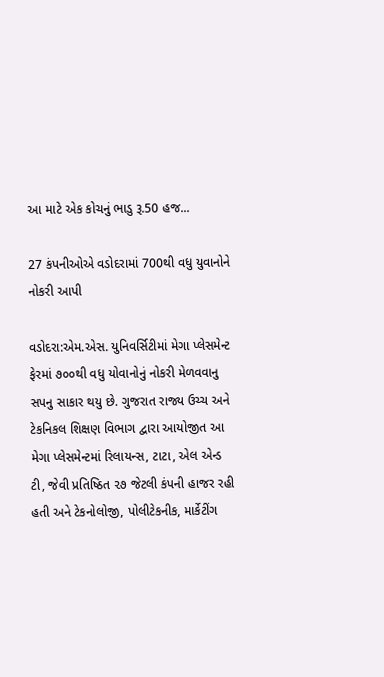આ માટે એક કોચનું ભાડુ રૂ.50 હજ...

27 કંપનીઓએ વડોદરામાં 700થી વધુ યુવાનોને નોકરી આપી

વડોદરા:એમ.એસ. યુનિવર્સિટીમાં મેગા પ્લેસમેન્ટ ફેરમાં ૭૦૦થી વધુ યોવાનોનું નોકરી મેળવવાનુ સપનુ સાકાર થયુ છે. ગુજરાત રાજ્ય ઉચ્ચ અને ટેકનિકલ શિક્ષણ વિભાગ દ્વારા આયોજીત આ મેગા પ્લેસમેન્ટમાં રિલાયન્સ, ટાટા, એલ એન્ડ ટી, જેવી પ્રતિષ્ઠિત ૨૭ જેટલી કંપની હાજર રહી હતી અને ટેકનોલોજી, પોલીટેકનીક, માર્કેટીંગ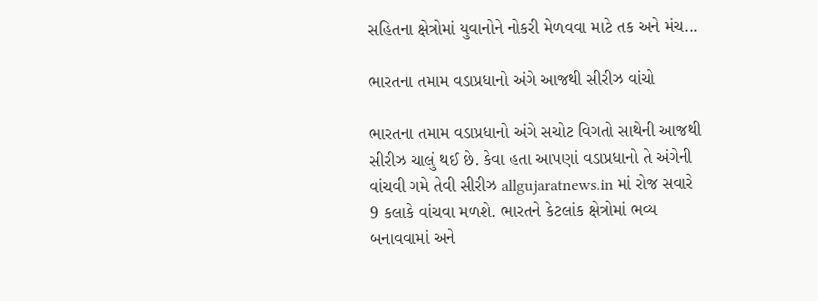સહિતના ક્ષેત્રોમાં યુવાનોને નોકરી મેળવવા માટે તક અને મંચ...

ભારતના તમામ વડાપ્રધાનો અંગે આજથી સીરીઝ વાંચો

ભારતના તમામ વડાપ્રધાનો અંગે સચોટ વિગતો સાથેની આજથી સીરીઝ ચાલું થઈ છે. કેવા હતા આપણાં વડાપ્રધાનો તે અંગેની વાંચવી ગમે તેવી સીરીઝ allgujaratnews.in માં રોજ સવારે 9 કલાકે વાંચવા મળશે. ભારતને કેટલાંક ક્ષેત્રોમાં ભવ્ય બનાવવામાં અને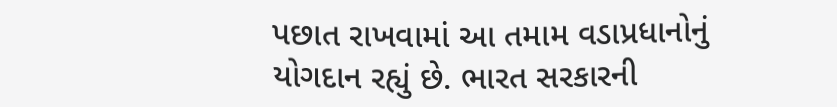પછાત રાખવામાં આ તમામ વડાપ્રધાનોનું યોગદાન રહ્યું છે. ભારત સરકારની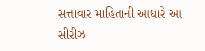સત્તાવાર માહિતાની આધારે આ સીરીઝ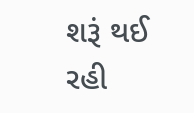શરૂં થઈ રહી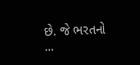છે. જે ભરતનો ...